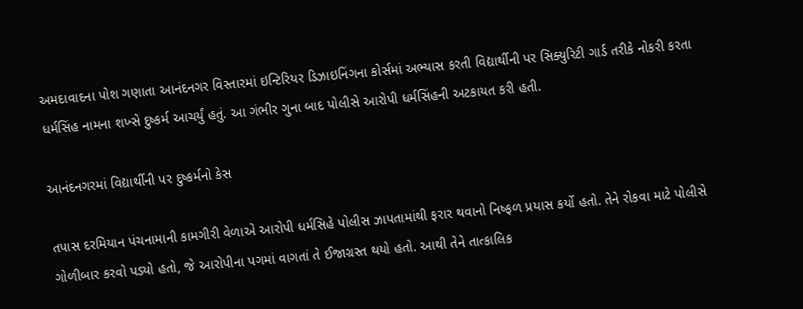અમદાવાદના પોશ ગણાતા આનંદનગર વિસ્તારમાં ઇન્ટિરિયર ડિઝાઇનિંગના કોર્સમાં અભ્યાસ કરતી વિદ્યાર્થીની પર સિક્યુરિટી ગાર્ડ તરીકે નોકરી કરતા ધર્મસિંહ નામના શખ્સે દુષ્કર્મ આચર્યું હતું. આ ગંભીર ગુના બાદ પોલીસે આરોપી ધર્મસિંહની અટકાયત કરી હતી.

આનંદનગરમાં વિદ્યાર્થીની પર દુષ્કર્મનો કેસ

તપાસ દરમિયાન પંચનામાની કામગીરી વેળાએ આરોપી ધર્મસિહે પોલીસ ઝાપતામાંથી ફરાર થવાનો નિષ્ફળ પ્રયાસ કર્યો હતો. તેને રોકવા માટે પોલીસે ગોળીબાર કરવો પડ્યો હતો, જે આરોપીના પગમાં વાગતાં તે ઈજાગ્રસ્ત થયો હતો. આથી તેને તાત્કાલિક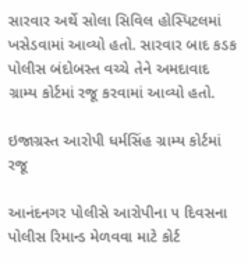સારવાર અર્થે સોલા સિવિલ હોસ્પિટલમાં ખસેડવામાં આવ્યો હતો. સારવાર બાદ કડક પોલીસ બંદોબસ્ત વચ્ચે તેને અમદાવાદ ગ્રામ્ય કોર્ટમાં રજૂ કરવામાં આવ્યો હતો.

ઇજાગ્રસ્ત આરોપી ધર્મસિંહ ગ્રામ્ય કોર્ટમાં રજૂ

આનંદનગર પોલીસે આરોપીના ૫ દિવસના પોલીસ રિમાન્ડ મેળવવા માટે કોર્ટ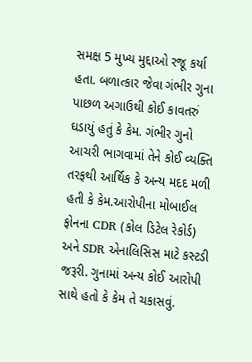સમક્ષ 5 મુખ્ય મુદ્દાઓ રજૂ કર્યા હતા. બળાત્કાર જેવા ગંભીર ગુના પાછળ અગાઉથી કોઈ કાવતરું ઘડાયું હતું કે કેમ. ગંભીર ગુનો આચરી ભાગવામાં તેને કોઈ વ્યક્તિ તરફથી આર્થિક કે અન્ય મદદ મળી હતી કે કેમ.આરોપીના મોબાઈલ ફોનના CDR (કોલ ડિટેલ રેકોર્ડ) અને SDR એનાલિસિસ માટે કસ્ટડી જરૂરી. ગુનામાં અન્ય કોઈ આરોપી સાથે હતો કે કેમ તે ચકાસવું.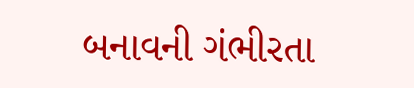બનાવની ગંભીરતા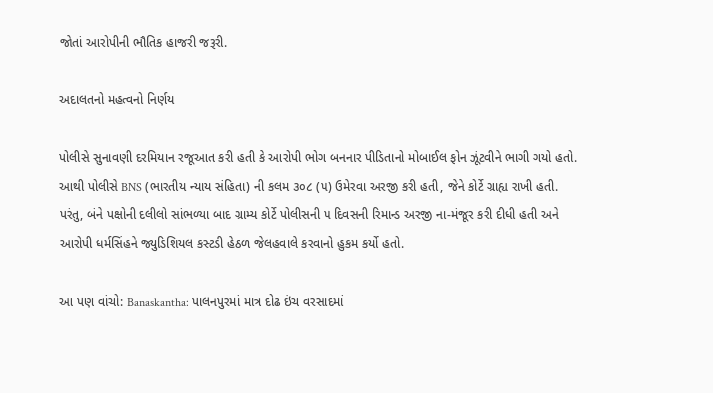જોતાં આરોપીની ભૌતિક હાજરી જરૂરી.

અદાલતનો મહત્વનો નિર્ણય

પોલીસે સુનાવણી દરમિયાન રજૂઆત કરી હતી કે આરોપી ભોગ બનનાર પીડિતાનો મોબાઈલ ફોન ઝૂંટવીને ભાગી ગયો હતો. આથી પોલીસે BNS (ભારતીય ન્યાય સંહિતા) ની કલમ ૩૦૮ (૫) ઉમેરવા અરજી કરી હતી, જેને કોર્ટે ગ્રાહ્ય રાખી હતી. પરંતુ, બંને પક્ષોની દલીલો સાંભળ્યા બાદ ગ્રામ્ય કોર્ટે પોલીસની ૫ દિવસની રિમાન્ડ અરજી ના-મંજૂર કરી દીધી હતી અને આરોપી ધર્મસિંહને જ્યુડિશિયલ કસ્ટડી હેઠળ જેલહવાલે કરવાનો હુકમ કર્યો હતો.

આ પણ વાંચો: Banaskantha: પાલનપુરમાં માત્ર દોઢ ઇંચ વરસાદમાં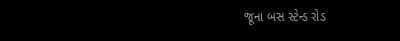જૂના બસ સ્ટેન્ડ રોડ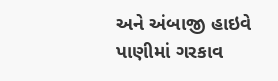અને અંબાજી હાઇવે પાણીમાં ગરકાવ